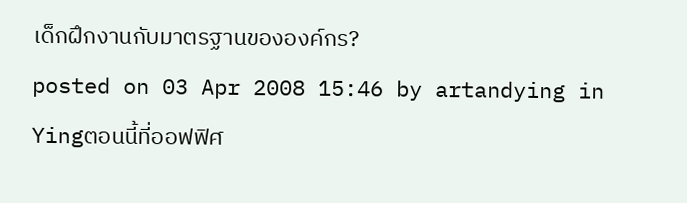เด็กฝึกงานกับมาตรฐานขององค์กร?
posted on 03 Apr 2008 15:46 by artandying in Yingตอนนี้ที่ออฟฟิศ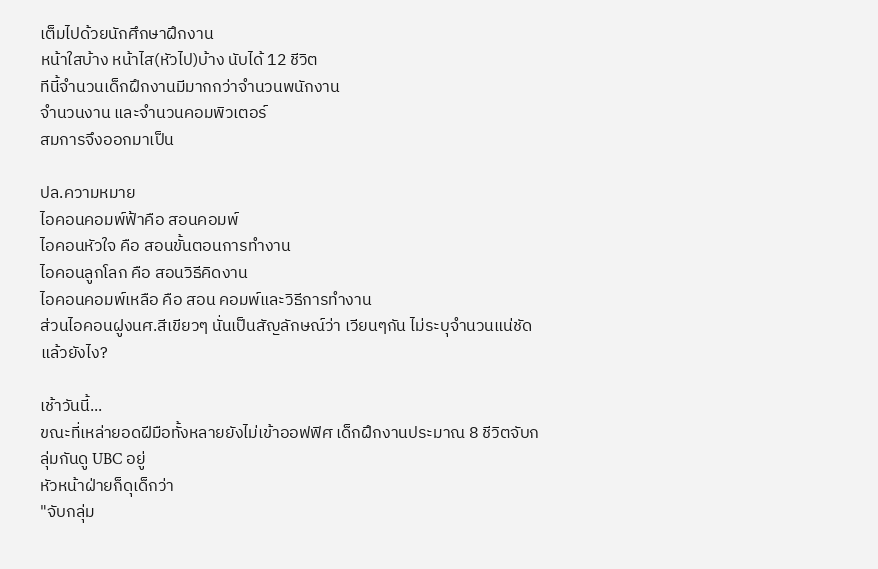เต็มไปด้วยนักศึกษาฝึกงาน
หน้าใสบ้าง หน้าไส(หัวไป)บ้าง นับได้ 12 ชีวิต
ทีนี้จำนวนเด็กฝึกงานมีมากกว่าจำนวนพนักงาน
จำนวนงาน และจำนวนคอมพิวเตอร์
สมการจึงออกมาเป็น

ปล.ความหมาย
ไอคอนคอมพ์ฟ้าคือ สอนคอมพ์
ไอคอนหัวใจ คือ สอนขั้นตอนการทำงาน
ไอคอนลูกโลก คือ สอนวิธีคิดงาน
ไอคอนคอมพ์เหลือ คือ สอน คอมพ์และวิธีการทำงาน
ส่วนไอคอนฝูงนศ.สีเขียวๆ นั่นเป็นสัญลักษณ์ว่า เวียนๆกัน ไม่ระบุจำนวนแน่ชัด
แล้วยังไง?

เช้าวันนี้...
ขณะที่เหล่ายอดฝีมือทั้งหลายยังไม่เข้าออฟฟิศ เด็กฝึกงานประมาณ 8 ชีวิตจับกลุ่มกันดู UBC อยู่
หัวหน้าฝ่ายก็ดุเด็กว่า
"จับกลุ่ม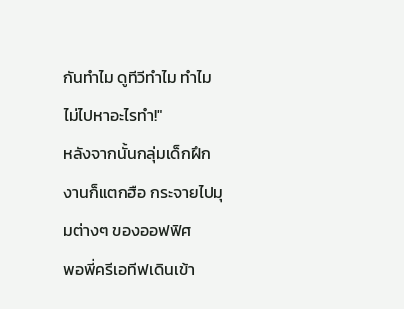กันทำไม ดูทีวีทำไม ทำไมไม่ไปหาอะไรทำ!"
หลังจากนั้นกลุ่มเด็กฝึกงานก็แตกฮือ กระจายไปมุมต่างๆ ของออฟฟิศ
พอพี่ครีเอทีฟเดินเข้า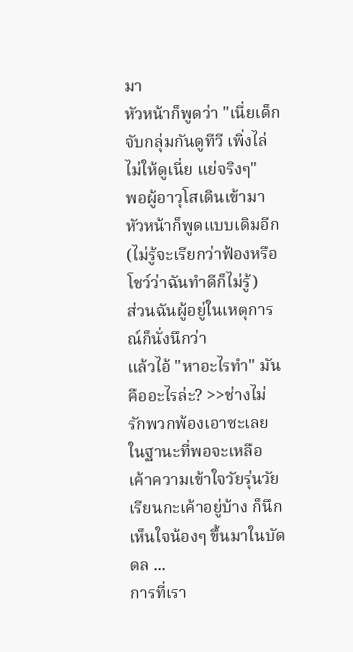มา
หัวหน้าก็พูดว่า "เนี่ยเด็กจับกลุ่มกันดูทีวี เพิ่งไล่ไม่ให้ดูเนี่ย แย่จริงๆ"
พอผู้อาวุโสเดินเข้ามา
หัวหน้าก็พูดแบบเดิมอีก
(ไม่รู้จะเรียกว่าฟ้องหรือโชว์ว่าฉันทำดีก็ไม่รู้)
ส่วนฉันผู้อยู่ในเหตุการณ์ก็นั่งนึกว่า
แล้วไอ้ "หาอะไรทำ" มันคืออะไรล่ะ? >>ช่างไม่รักพวกพ้องเอาซะเลย
ในฐานะที่พอจะเหลือเค้าความเข้าใจวัยรุ่นวัยเรียนกะเค้าอยู่บ้าง ก็นึกเห็นใจน้องๆ ขึ้นมาในบัดดล ...
การที่เรา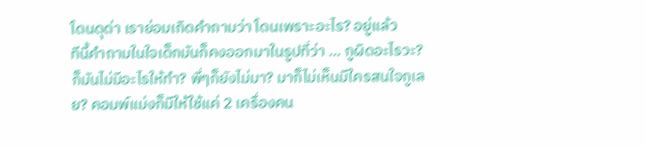โดนดุด่า เราย่อมเกิดคำถามว่า โดนเพราะอะไร? อยู่แล้ว
ทีนี้คำถามในใจเด็กมันก็คงออกมาในรูปที่ว่า ... กูผิดอะไรวะ? ก็มันไม่มีอะไรให้ทำ? พี่ๆก็ยังไม่มา? มาก็ไม่เห็นมีใครสนใจกูเลย? คอมพ์แม่งก็มีให้ใช้แค่ 2 เครื่องคน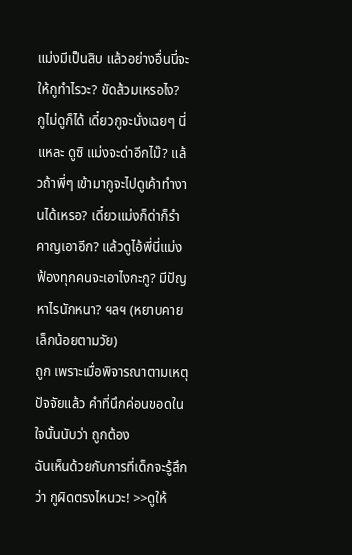แม่งมีเป็นสิบ แล้วอย่างอื่นนี่จะให้กูทำไรวะ? ขัดส้วมเหรอไง? กูไม่ดูก็ได้ เดี๋ยวกูจะนั่งเฉยๆ นี่แหละ ดูซิ แม่งจะด่าอีกไม๊? แล้วถ้าพี่ๆ เข้ามากูจะไปดูเค้าทำงานได้เหรอ? เดี๋ยวแม่งก็ด่าก็รำคาญเอาอีก? แล้วดูไอ้พี่นี่แม่งฟ้องทุกคนจะเอาไงกะกู? มีปัญหาไรนักหนา? ฯลฯ (หยาบคายเล็กน้อยตามวัย)
ถูก เพราะเมื่อพิจารณาตามเหตุปัจจัยแล้ว คำที่นึกค่อนขอดในใจนั้นนับว่า ถูกต้อง
ฉันเห็นด้วยกับการที่เด็กจะรู้สึกว่า กูผิดตรงไหนวะ! >>ดูให้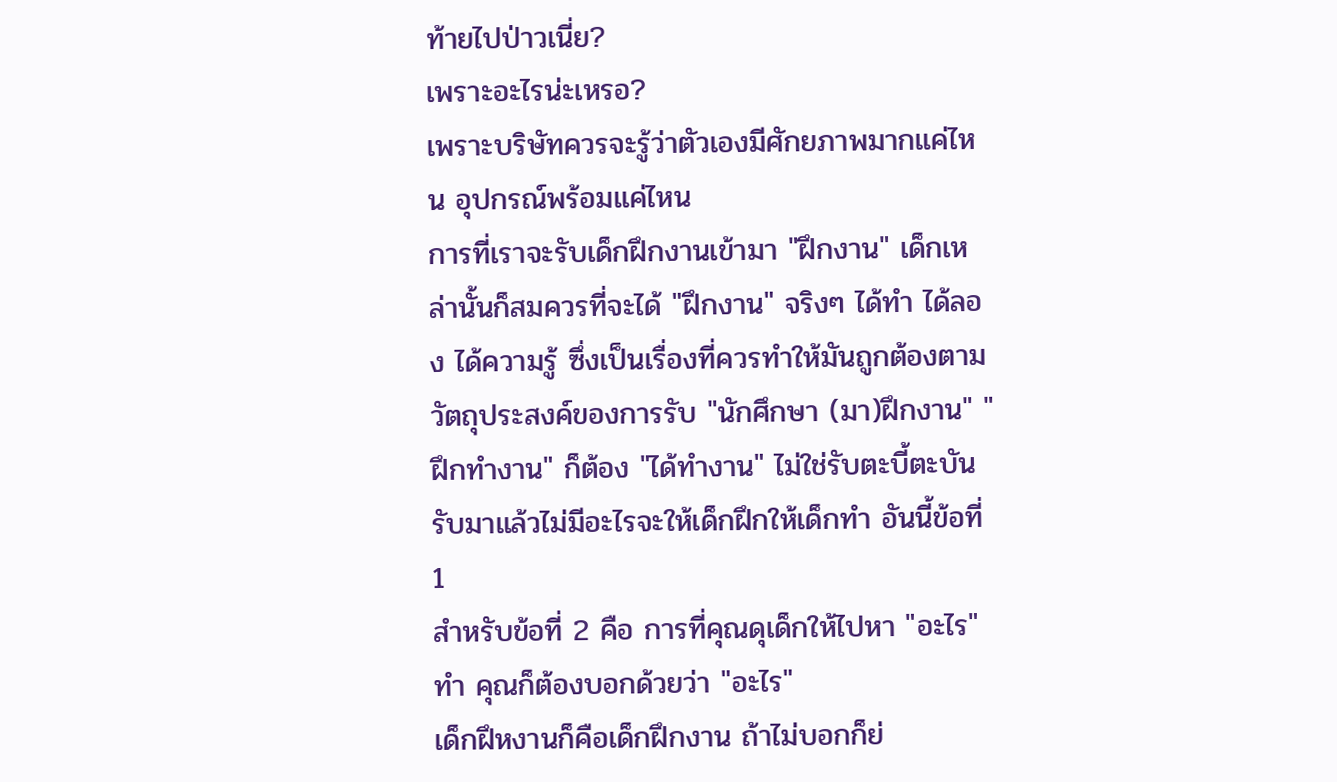ท้ายไปป่าวเนี่ย?
เพราะอะไรน่ะเหรอ?
เพราะบริษัทควรจะรู้ว่าตัวเองมีศักยภาพมากแค่ไหน อุปกรณ์พร้อมแค่ไหน
การที่เราจะรับเด็กฝึกงานเข้ามา "ฝึกงาน" เด็กเหล่านั้นก็สมควรที่จะได้ "ฝึกงาน" จริงๆ ได้ทำ ได้ลอง ได้ความรู้ ซึ่งเป็นเรื่องที่ควรทำให้มันถูกต้องตามวัตถุประสงค์ของการรับ "นักศึกษา (มา)ฝึกงาน" "ฝึกทำงาน" ก็ต้อง "ได้ทำงาน" ไม่ใช่รับตะบี้ตะบันรับมาแล้วไม่มีอะไรจะให้เด็กฝึกให้เด็กทำ อันนี้ข้อที่ 1
สำหรับข้อที่ 2 คือ การที่คุณดุเด็กให้ไปหา "อะไร" ทำ คุณก็ต้องบอกด้วยว่า "อะไร"
เด็กฝึหงานก็คือเด็กฝึกงาน ถ้าไม่บอกก็ย่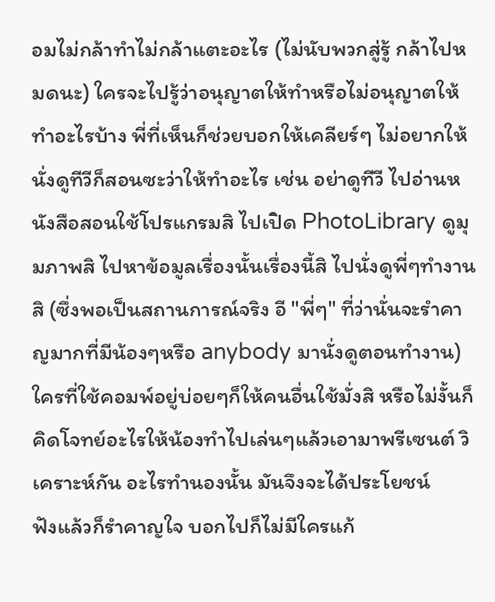อมไม่กล้าทำไม่กล้าแตะอะไร (ไม่นับพวกสู่รู้ กล้าไปหมดนะ) ใครจะไปรู้ว่าอนุญาตให้ทำหรือไม่อนุญาตให้ทำอะไรบ้าง พี่ที่เห็นก็ช่วยบอกให้เคลียร์ๆ ไม่อยากให้นั่งดูทีวีก็สอนซะว่าให้ทำอะไร เช่น อย่าดูทีวี ไปอ่านหนังสือสอนใช้โปรแกรมสิ ไปเปิด PhotoLibrary ดูมุมภาพสิ ไปหาข้อมูลเรื่องนั้นเรื่องนี้สิ ไปนั่งดูพี่ๆทำงานสิ (ซึ่งพอเป็นสถานการณ์จริง อี "พี่ๆ" ที่ว่านั่นจะรำคาญมากที่มีน้องๆหรือ anybody มานั่งดูตอนทำงาน) ใครที่ใช้คอมพ์อยู่บ่อยๆก็ให้คนอื่นใช้มั่งสิ หรือไม่งั้นก็คิดโจทย์อะไรให้น้องทำไปเล่นๆแล้วเอามาพรีเซนต์ วิเคราะห์กัน อะไรทำนองนั้น มันจึงจะได้ประโยชน์
ฟังแล้วก็รำคาญใจ บอกไปก็ไม่มีใครแก้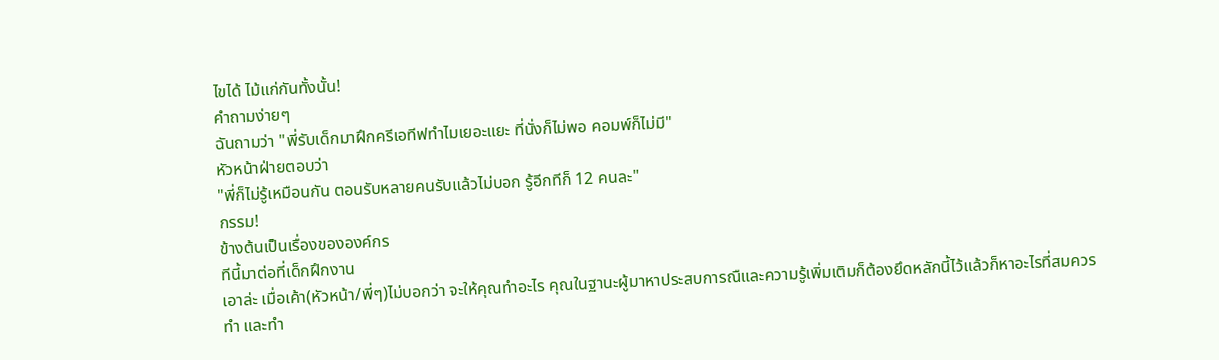ไขได้ ไม้แก่กันทั้งนั้น!
คำถามง่ายๆ
ฉันถามว่า "พี่รับเด็กมาฝึกครีเอทีฟทำไมเยอะแยะ ที่นั่งก็ไม่พอ คอมพ์ก็ไม่มี"
หัวหน้าฝ่ายตอบว่า
"พี่ก็ไม่รู้เหมือนกัน ตอนรับหลายคนรับแล้วไม่บอก รู้อีกทีก็ 12 คนละ"
กรรม!
ข้างต้นเป็นเรื่องขององค์กร
ทีนี้มาต่อที่เด็กฝึกงาน
เอาล่ะ เมื่อเค้า(หัวหน้า/พี่ๆ)ไม่บอกว่า จะให้คุณทำอะไร คุณในฐานะผู้มาหาประสบการณืและความรู้เพิ่มเติมก็ต้องยึดหลักนี้ไว้แล้วก็หาอะไรที่สมควรทำ และทำ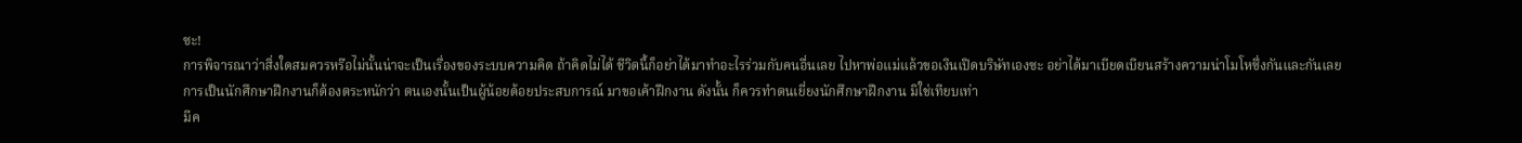ซะ!
การพิจารณาว่าสิ่งใดสมควรหรือไม่นั้นน่าจะเป็นเรื่องของระบบความคิด ถ้าคิดไม่ได้ ชีวิตนี้ก็อย่าได้มาทำอะไรร่วมกับคนอื่นเลย ไปหาพ่อแม่แล้วขอเงินเปิดบริษัทเองซะ อย่าได้มาเบียดเบียนสร้างความน่าโมโหซึ่งกันและกันเลย
การเป็นนักศึกษาฝึกงานก็ต้องตระหนักว่า ตนเองนั้นเป็นผู้น้อยด้อยประสบการณ์ มาขอเค้าฝึกงาน ดังนั้น ก็ควรทำตนเยี่ยงนักศึกษาฝึกงาน มิใช่เทียบเท่า
มีค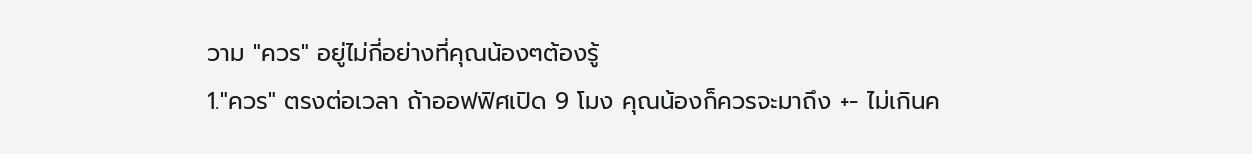วาม "ควร" อยู่ไม่กี่อย่างที่คุณน้องๆต้องรู้
1."ควร" ตรงต่อเวลา ถ้าออฟฟิศเปิด 9 โมง คุณน้องก็ควรจะมาถึง +- ไม่เกินค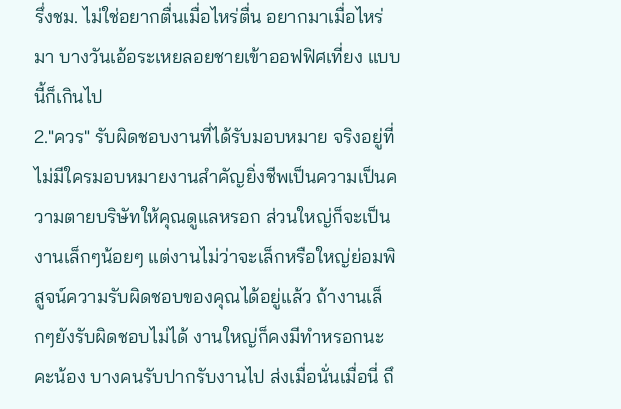รึ่งชม. ไม่ใช่อยากตื่นเมื่อไหร่ตื่น อยากมาเมื่อไหร่มา บางวันเอ้อระเหยลอยชายเข้าออฟฟิศเที่ยง แบบนี้ก็เกินไป
2."ควร" รับผิดชอบงานที่ได้รับมอบหมาย จริงอยู่ที่ไม่มีใครมอบหมายงานสำคัญยิ่งชีพเป็นความเป็นความตายบริษัทให้คุณดูแลหรอก ส่วนใหญ่ก็จะเป็นงานเล็กๆน้อยๆ แต่งานไม่ว่าจะเล็กหรือใหญ่ย่อมพิสูจน์ความรับผิดชอบของคุณได้อยู่แล้ว ถ้างานเล็กๆยังรับผิดชอบไม่ได้ งานใหญ่ก็คงมีทำหรอกนะคะน้อง บางคนรับปากรับงานไป ส่งเมื่อนั่นเมื่อนี่ ถึ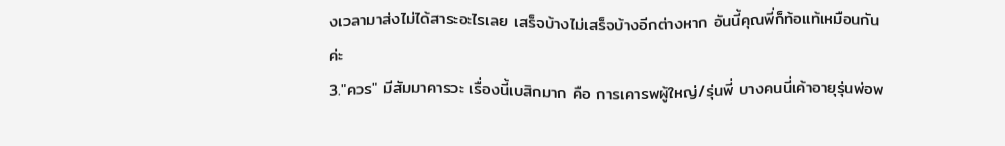งเวลามาส่งไม่ได้สาระอะไรเลย เสร็จบ้างไม่เสร็จบ้างอีกต่างหาก อันนี้คุณพี่ก็ท้อแท้เหมือนกันค่ะ
3."ควร" มีสัมมาคารวะ เรื่องนี้เบสิกมาก คือ การเคารพผู้ใหญ่/รุ่นพี่ บางคนนี่เค้าอายุรุ่นพ่อพ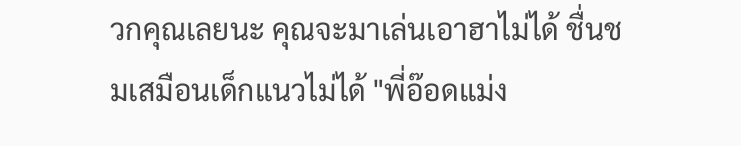วกคุณเลยนะ คุณจะมาเล่นเอาฮาไม่ได้ ชื่นชมเสมือนเด็กแนวไม่ได้ "พี่อ๊อดแม่ง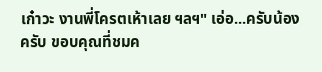เก๋าวะ งานพี่โครตเห้าเลย ฯลฯ" เอ่อ...ครับน้องครับ ขอบคุณที่ชมค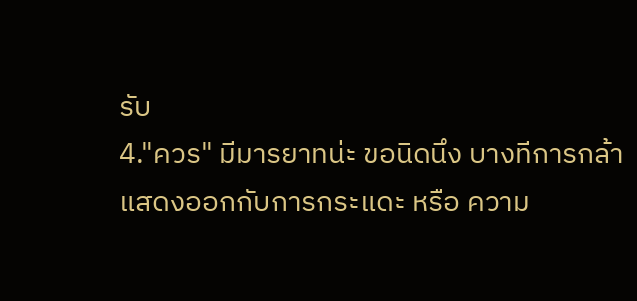รับ
4."ควร" มีมารยาทน่ะ ขอนิดนึง บางทีการกล้าแสดงออกกับการกระแดะ หรือ ความ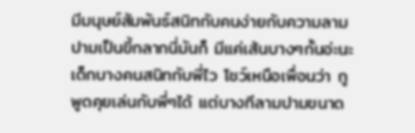มีมนุษย์สัมพันธ์สนิทกับคนง่ายกับความลามปามเป็นขี้กลากนี่มันก็ มีแค่เส้นบางๆกั้นอ่ะนะ เด็กบางคนสนิทกับพี่ไว โชว์เหนือเพื่อนว่า กูพูดคุยเล่นกับพี่ๆได้ แต่บางทีลามปามขนาด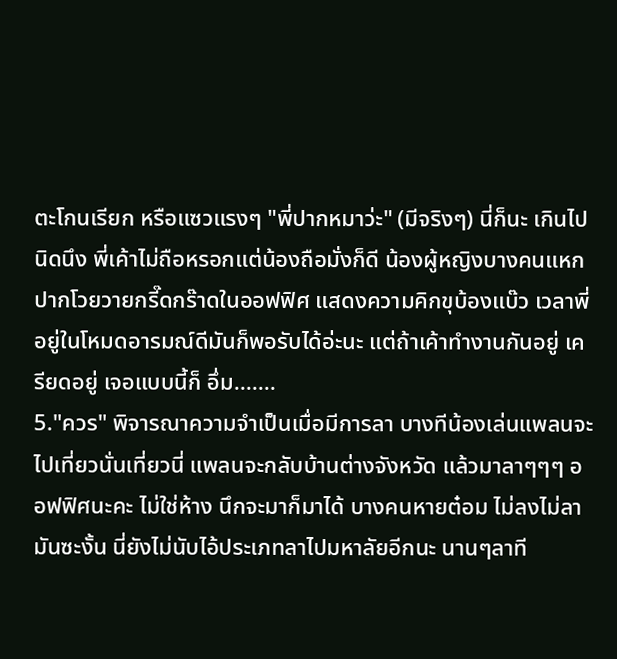ตะโกนเรียก หรือแซวแรงๆ "พี่ปากหมาว่ะ" (มีจริงๆ) นี่ก็นะ เกินไปนิดนึง พี่เค้าไม่ถือหรอกแต่น้องถือมั่งก็ดี น้องผู้หญิงบางคนแหกปากโวยวายกรี๊ดกร๊าดในออฟฟิศ แสดงความคิกขุบ้องแบ๊ว เวลาพี่อยู่ในโหมดอารมณ์ดีมันก็พอรับได้อ่ะนะ แต่ถ้าเค้าทำงานกันอยู่ เครียดอยู่ เจอแบบนี้ก็ อึ่ม.......
5."ควร" พิจารณาความจำเป็นเมื่อมีการลา บางทีน้องเล่นแพลนจะไปเที่ยวนั่นเที่ยวนี่ แพลนจะกลับบ้านต่างจังหวัด แล้วมาลาๆๆๆ ออฟฟิศนะคะ ไม่ใช่ห้าง นึกจะมาก็มาได้ บางคนหายต๋อม ไม่ลงไม่ลามันซะงั้น นี่ยังไม่นับไอ้ประเภทลาไปมหาลัยอีกนะ นานๆลาที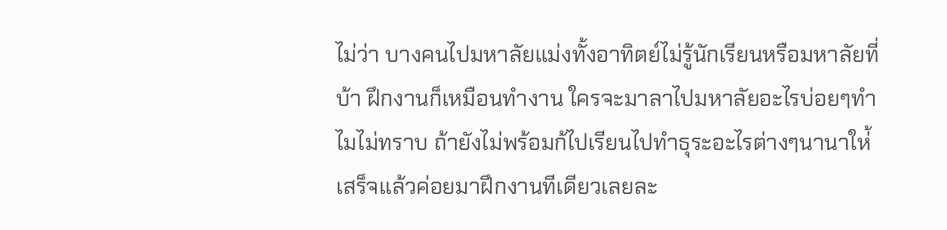ไม่ว่า บางคนไปมหาลัยแม่งทั้งอาทิตย์ไม่รู้นักเรียนหรือมหาลัยที่บ้า ฝึกงานก็เหมือนทำงาน ใครจะมาลาไปมหาลัยอะไรบ่อยๆทำไมไม่ทราบ ถ้ายังไม่พร้อมก้ไปเรียนไปทำธุระอะไรต่างๆนานาให่้เสร็จแล้วค่อยมาฝึกงานทีเดียวเลยละ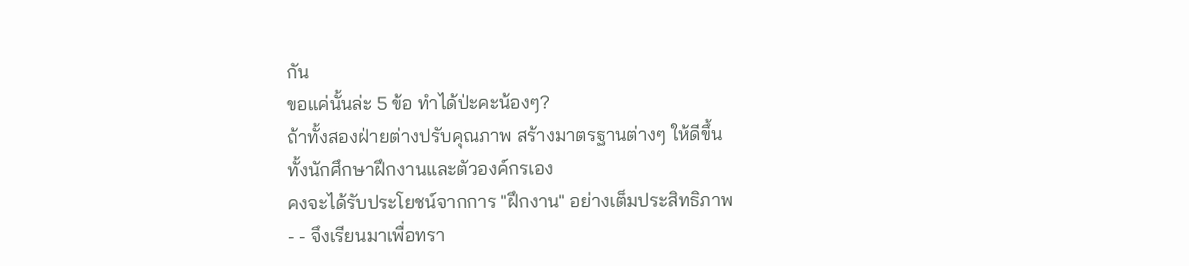กัน
ขอแค่นั้นล่ะ 5 ข้อ ทำได้ป่ะคะน้องๆ?
ถ้าทั้งสองฝ่ายต่างปรับคุณภาพ สร้างมาตรฐานต่างๆ ให้ดีขึ้น
ทั้งนักศึกษาฝึกงานและตัวองค์กรเอง
คงจะได้รับประโยชน์จากการ "ฝึกงาน" อย่างเต็มประสิทธิภาพ
- - จึงเรียนมาเพื่อทรา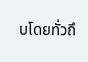บโดยทั่วถึ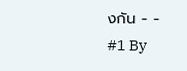งกัน - -
#1 By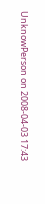UnknowPerson on 2008-04-03 17:43